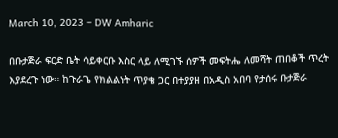March 10, 2023 – DW Amharic

በቡታጅራ ፍርድ ቤት ሳይቀርቡ እስር ላይ ለሚገኙ ሰዎች መፍትሔ ለመሻት ጠበቆች ጥረት እያደረጉ ነው። ከጉራጌ የክልልነት ጥያቄ ጋር በተያያዘ በአዲስ አበባ የታሰሩ ቡታጅራ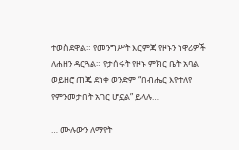ተወስደዋል። የመንግሥት እርምጃ የዞኑን ነዋሪዎች ለሐዘን ዳርጓል። የታሰሩት የዞኑ ምክር ቤት አባል ወይዘሮ ጠጄ ደነቀ ወንድም “በብሔር እየተለየ የምንመታበት አገር ሆኗል” ይላሉ…

… ሙሉውን ለማየት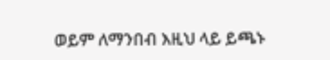ወይም ለማንበብ እዚህ ላይ ይጫኑ